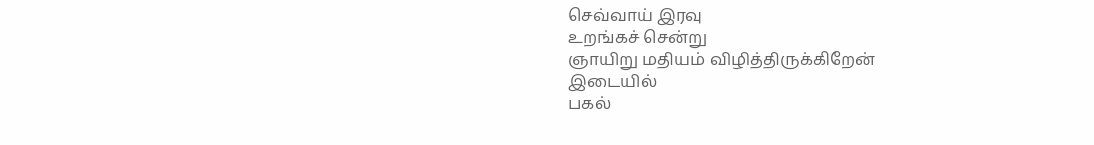செவ்வாய் இரவு
உறங்கச் சென்று
ஞாயிறு மதியம் விழித்திருக்கிறேன்
இடையில்
பகல்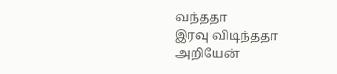வந்ததா
இரவு விடிந்ததா
அறியேன்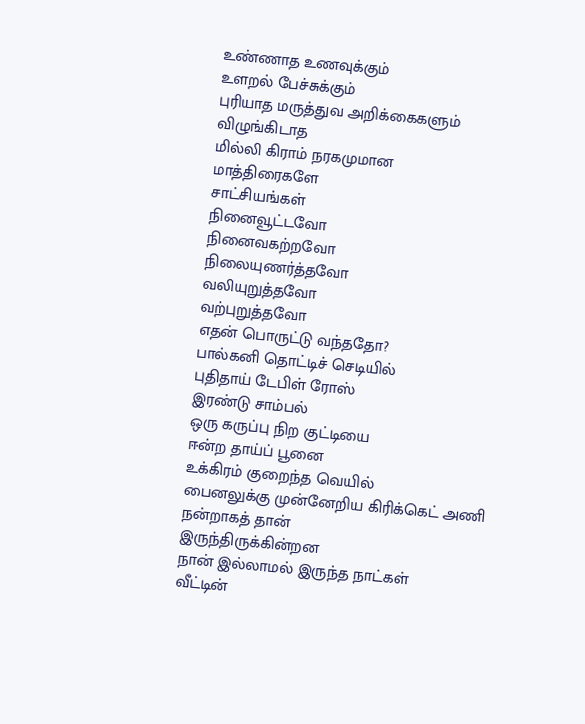உண்ணாத உணவுக்கும்
உளறல் பேச்சுக்கும்
புரியாத மருத்துவ அறிக்கைகளும்
விழுங்கிடாத
மில்லி கிராம் நரகமுமான
மாத்திரைகளே
சாட்சியங்கள்
நினைவூட்டவோ
நினைவகற்றவோ
நிலையுணர்த்தவோ
வலியுறுத்தவோ
வற்புறுத்தவோ
எதன் பொருட்டு வந்ததோ?
பால்கனி தொட்டிச் செடியில்
புதிதாய் டேபிள் ரோஸ்
இரண்டு சாம்பல்
ஒரு கருப்பு நிற குட்டியை
ஈன்ற தாய்ப் பூனை
உக்கிரம் குறைந்த வெயில்
பைனலுக்கு முன்னேறிய கிரிக்கெட் அணி
நன்றாகத் தான்
இருந்திருக்கின்றன
நான் இல்லாமல் இருந்த நாட்கள்
வீட்டின்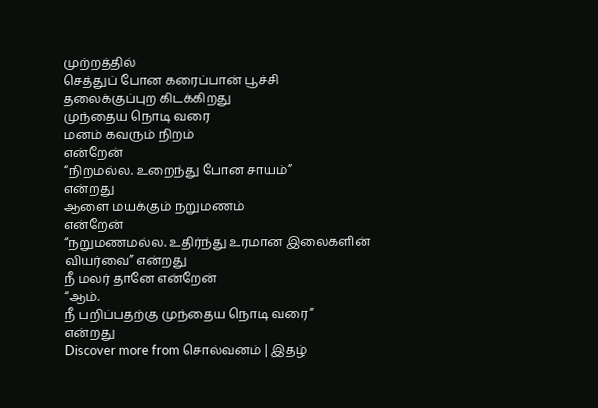முற்றத்தில்
செத்துப் போன கரைப்பான் பூச்சி
தலைக்குப்புற கிடக்கிறது
முந்தைய நொடி வரை
மனம் கவரும் நிறம்
என்றேன்
“நிறமல்ல. உறைந்து போன சாயம்”
என்றது
ஆளை மயக்கும் நறுமணம்
என்றேன்
“நறுமணமல்ல. உதிர்ந்து உரமான இலைகளின்
வியர்வை” என்றது
நீ மலர் தானே என்றேன்
“ஆம்.
நீ பறிப்பதற்கு முந்தைய நொடி வரை”
என்றது
Discover more from சொல்வனம் | இதழ்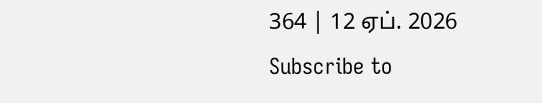364 | 12 ஏப். 2026
Subscribe to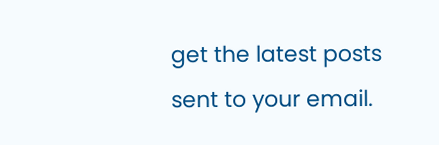get the latest posts sent to your email.